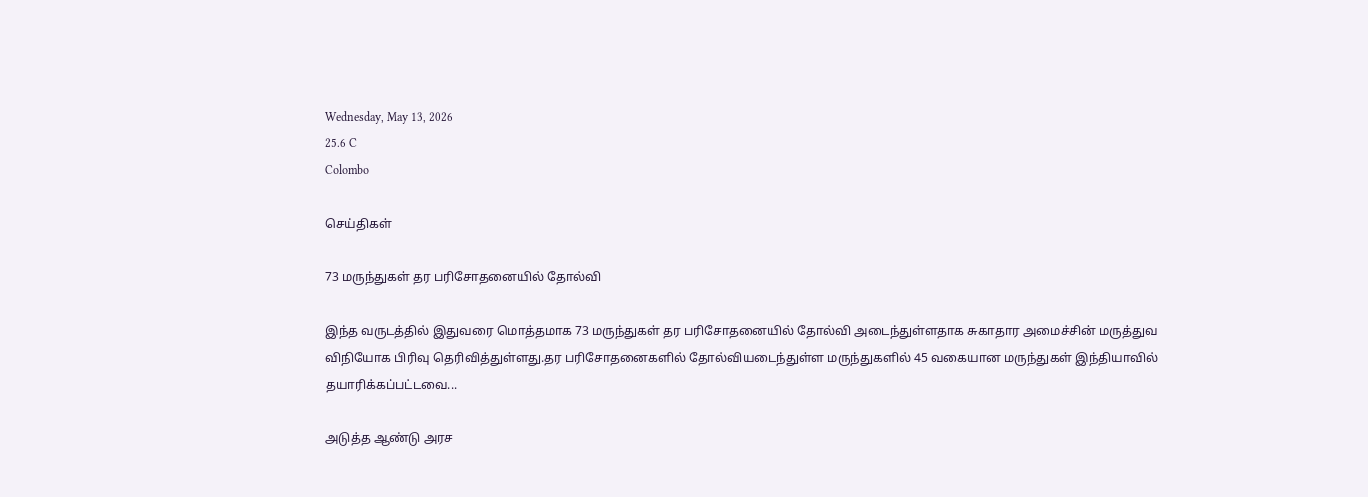Wednesday, May 13, 2026
25.6 C
Colombo

செய்திகள்

73 மருந்துகள் தர பரிசோதனையில் தோல்வி

இந்த வருடத்தில் இதுவரை மொத்தமாக 73 மருந்துகள் தர பரிசோதனையில் தோல்வி அடைந்துள்ளதாக சுகாதார அமைச்சின் மருத்துவ விநியோக பிரிவு தெரிவித்துள்ளது.தர பரிசோதனைகளில் தோல்வியடைந்துள்ள மருந்துகளில் 45 வகையான மருந்துகள் இந்தியாவில் தயாரிக்கப்பட்டவை...

அடுத்த ஆண்டு அரச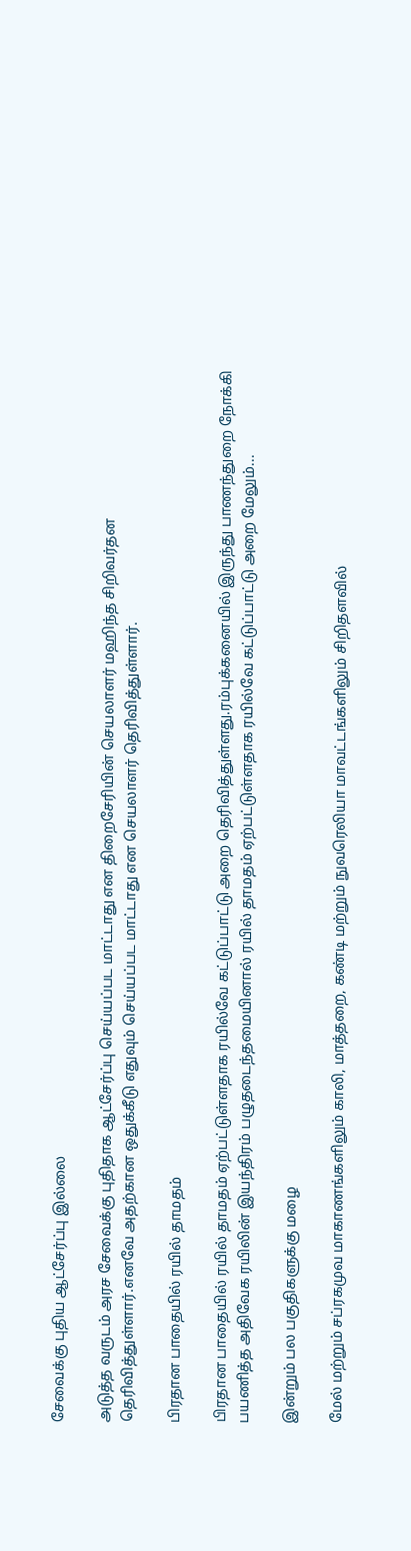சேவைக்கு புதிய ஆட்சேர்ப்பு இல்லை

அடுத்த வருடம் அரச சேவைக்கு புதிதாக ஆட்சேர்ப்பு செய்யப்பட மாட்டாது என திறைசேரியின் செயலாளர் மஹிந்த சிறிவர்தன தெரிவித்துள்ளார்.எனவே அதற்கான ஒதுக்கீடு எதுவும் செய்யப்பட மாட்டாது என செயலாளர் தெரிவித்துள்ளார்.

பிரதான பாதையில் ரயில் தாமதம்

பிரதான பாதையில் ரயில் தாமதம் ஏற்பட்டுள்ளதாக ரயில்வே கட்டுப்பாட்டு அறை தெரிவித்துள்ளது.ரம்புக்கனையில் இருந்து பாணந்துறை நோக்கி பயணித்த அதிவேக ரயிலின் இயந்திரம் பழுதடைந்தமையினால் ரயில் தாமதம் ஏற்பட்டுள்ளதாக ரயில்வே கட்டுப்பாட்டு அறை மேலும்...

இன்றும் பல பகுதிகளுக்கு மழை

மேல் மற்றும் சப்ரகமுவ மாகாணங்களிலும் காலி, மாத்தறை, கண்டி மற்றும் நுவரெலியா மாவட்டங்களிலும் சிறிதளவில்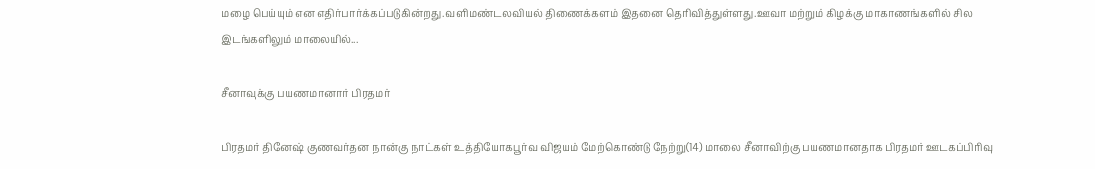மழை பெய்யும் என எதிர்பார்க்கப்படுகின்றது.வளிமண்டலவியல் திணைக்களம் இதனை தெரிவித்துள்ளது.ஊவா மற்றும் கிழக்கு மாகாணங்களில் சில இடங்களிலும் மாலையில்...

சீனாவுக்கு பயணமானார் பிரதமர்

பிரதமர் தினேஷ் குணவர்தன நான்கு நாட்கள் உத்தியோகபூர்வ விஜயம் மேற்கொண்டு நேற்று(14) மாலை சீனாவிற்கு பயணமானதாக பிரதமர் ஊடகப்பிரிவு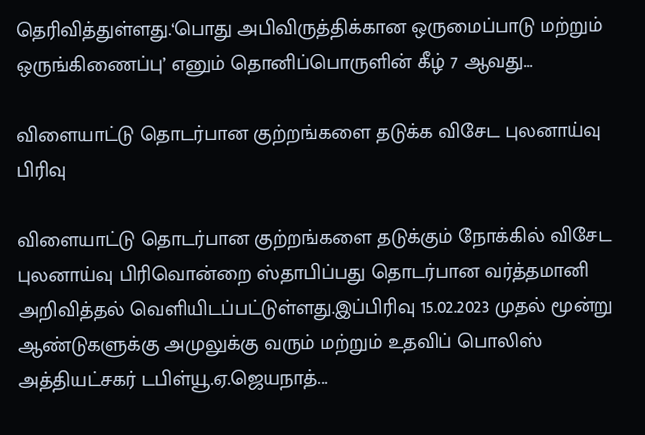தெரிவித்துள்ளது.‘பொது அபிவிருத்திக்கான ஒருமைப்பாடு மற்றும் ஒருங்கிணைப்பு’ எனும் தொனிப்பொருளின் கீழ் 7 ஆவது...

விளையாட்டு தொடர்பான குற்றங்களை தடுக்க விசேட புலனாய்வு பிரிவு

விளையாட்டு தொடர்பான குற்றங்களை தடுக்கும் நோக்கில் விசேட புலனாய்வு பிரிவொன்றை ஸ்தாபிப்பது தொடர்பான வர்த்தமானி அறிவித்தல் வெளியிடப்பட்டுள்ளது.இப்பிரிவு 15.02.2023 முதல் மூன்று ஆண்டுகளுக்கு அமுலுக்கு வரும் மற்றும் உதவிப் பொலிஸ் அத்தியட்சகர் டபிள்யூ.ஏ.ஜெயநாத்...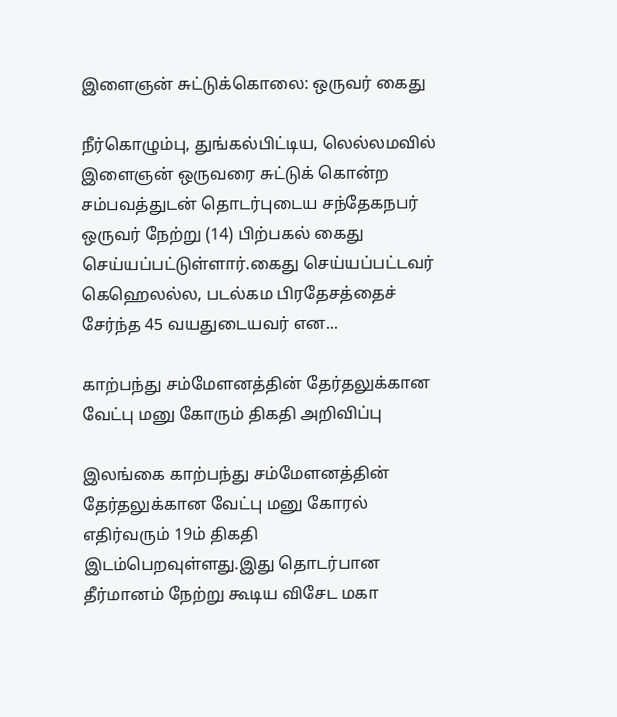இளைஞன் சுட்டுக்கொலை: ஒருவர் கைது

நீர்கொழும்பு, துங்கல்பிட்டிய, லெல்லமவில் இளைஞன் ஒருவரை சுட்டுக் கொன்ற சம்பவத்துடன் தொடர்புடைய சந்தேகநபர் ஒருவர் நேற்று (14) பிற்பகல் கைது செய்யப்பட்டுள்ளார்.கைது செய்யப்பட்டவர் கெஹெலல்ல, படல்கம பிரதேசத்தைச் சேர்ந்த 45 வயதுடையவர் என...

காற்பந்து சம்மேளனத்தின் தேர்தலுக்கான வேட்பு மனு கோரும் திகதி அறிவிப்பு

இலங்கை காற்பந்து சம்மேளனத்தின் தேர்தலுக்கான வேட்பு மனு கோரல் எதிர்வரும் 19ம் திகதி இடம்பெறவுள்ளது.இது தொடர்பான தீர்மானம் நேற்று கூடிய விசேட மகா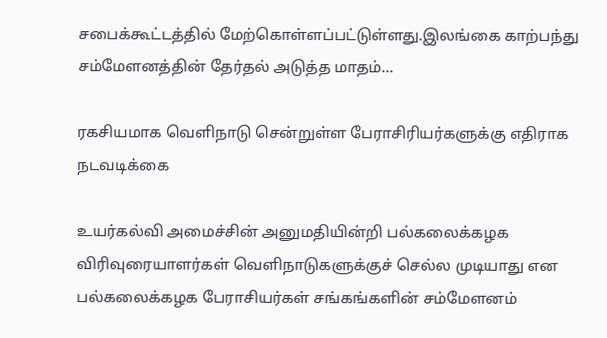சபைக்கூட்டத்தில் மேற்கொள்ளப்பட்டுள்ளது.இலங்கை காற்பந்து சம்மேளனத்தின் தேர்தல் அடுத்த மாதம்...

ரகசியமாக வெளிநாடு சென்றுள்ள பேராசிரியர்களுக்கு எதிராக நடவடிக்கை

உயர்கல்வி அமைச்சின் அனுமதியின்றி பல்கலைக்கழக விரிவுரையாளர்கள் வெளிநாடுகளுக்குச் செல்ல முடியாது என பல்கலைக்கழக பேராசியர்கள் சங்கங்களின் சம்மேளனம்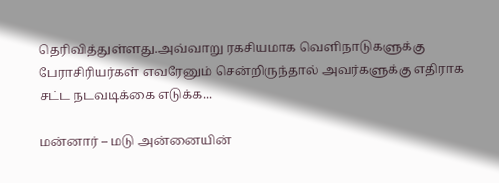தெரிவித்துள்ளது.அவ்வாறு ரகசியமாக வெளிநாடுகளுக்கு பேராசிரியர்கள் எவரேனும் சென்றிருந்தால் அவர்களுக்கு எதிராக சட்ட நடவடிக்கை எடுக்க...

மன்னார் – மடு அன்னையின்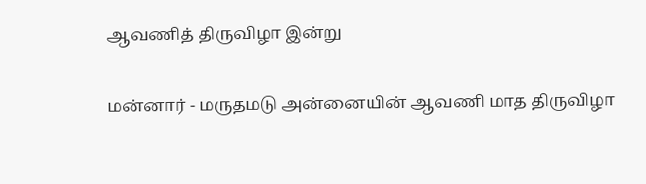ஆவணித் திருவிழா இன்று

மன்னார் - மருதமடு அன்னையின் ஆவணி மாத திருவிழா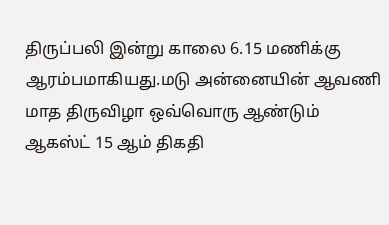திருப்பலி இன்று காலை 6.15 மணிக்கு ஆரம்பமாகியது.மடு அன்னையின் ஆவணி மாத திருவிழா ஒவ்வொரு ஆண்டும் ஆகஸ்ட் 15 ஆம் திகதி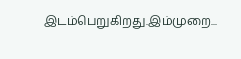இடம்பெறுகிறது.இம்முறை...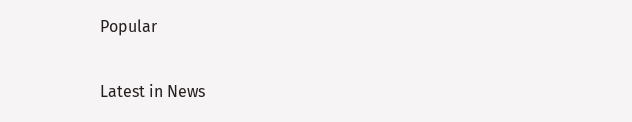Popular

Latest in News